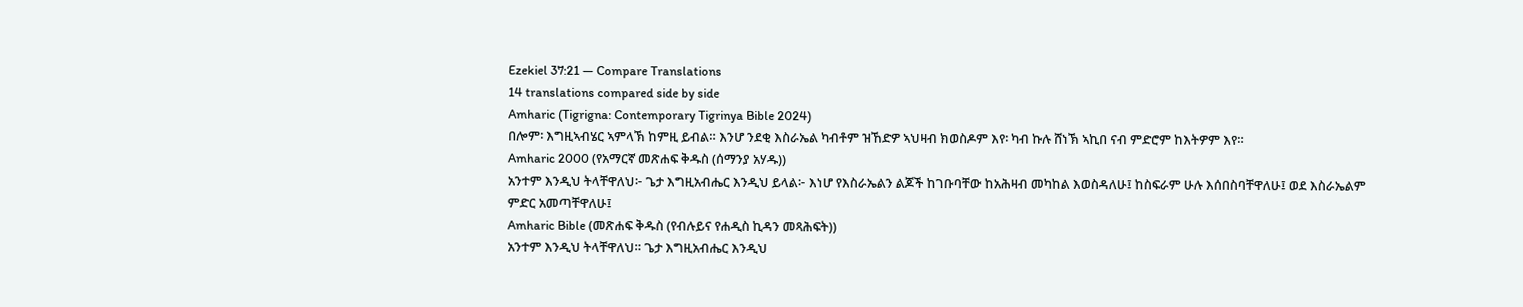Ezekiel 37:21 — Compare Translations
14 translations compared side by side
Amharic (Tigrigna: Contemporary Tigrinya Bible 2024)
በሎም፡ እግዚኣብሄር ኣምላኽ ከምዚ ይብል። እንሆ ንደቂ እስራኤል ካብቶም ዝኸድዎ ኣህዛብ ክወስዶም እየ፡ ካብ ኩሉ ሸነኽ ኣኪበ ናብ ምድሮም ከእትዎም እየ።
Amharic 2000 (የአማርኛ መጽሐፍ ቅዱስ (ሰማንያ አሃዱ))
አንተም እንዲህ ትላቸዋለህ፦ ጌታ እግዚአብሔር እንዲህ ይላል፦ እነሆ የእስራኤልን ልጆች ከገቡባቸው ከአሕዛብ መካከል እወስዳለሁ፤ ከስፍራም ሁሉ እሰበስባቸዋለሁ፤ ወደ እስራኤልም ምድር አመጣቸዋለሁ፤
Amharic Bible (መጽሐፍ ቅዱስ (የብሉይና የሐዲስ ኪዳን መጻሕፍት))
አንተም እንዲህ ትላቸዋለህ። ጌታ እግዚአብሔር እንዲህ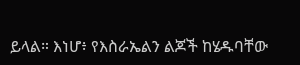ይላል። እነሆ፥ የእስራኤልን ልጆች ከሄዱባቸው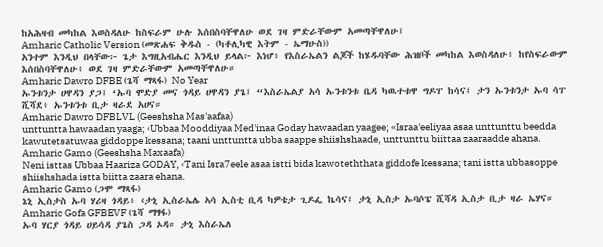ከአሕዛብ መካከል እወስዳለሁ ከስፍራም ሁሉ እሰበስባቸዋለሁ ወደ ገዛ ምድራቸውም አመጣቸዋለሁ፤
Amharic Catholic Version (መጽሐፍ ቅዱስ - (ካቶሊካዊ እትም - ኤማሁስ))
አንተም እንዲህ በላቸው፦ ጌታ እግዚአብሔር እንዲህ ይላል፦ እነሆ፥ የእስራኤልን ልጆች ከሄዱባቸው ሕዝቦች መካከል እወስዳለሁ፥ ከየስፍራውም እሰበስባቸዋለሁ፥ ወደ ገዛ ምድራቸውም አመጣቸዋለሁ።
Amharic Dawro DFBE (ጌሻ ማጻፋ) No Year
ኡንቱንታ ሀዋዳን ያጋ፤ ‘ኡባ ሞድያ መና ጎዳይ ሀዋዳን ያጌ፤ “እስራኤልያ አሳ ኡንቱንቱ ቤዳ ካዉተቱዋ ግዶፐ ከሳና፤ ታን ኡንቱንታ ኡባ ሳፐ ሺሻደ፥ ኡንቱንቱ ቢታ ዛራደ አሀና።
Amharic Dawro DFBLVL (Geeshsha Mas'aafaa)
unttuntta hawaadan yaaga; ‹Ubbaa Mooddiyaa Med'inaa Goday hawaadan yaagee; «Israa'eeliyaa asaa unttunttu beedda kawutetsatuwaa giddoppe kessana; taani unttuntta ubba saappe shiishshaade, unttunttu biittaa zaaraadde ahana.
Amharic Gamo (Geeshsha Maxaafa)
Neni isttas Ubbaa Haariza GODAY, ‹Tani Isra7eele asaa istti bida kawoteththata giddofe kessana; tani istta ubbasoppe shiishshada istta biitta zaara ehana.
Amharic Gamo (ጋሞ ማጻፋ)
ኔኒ ኢስታስ ኡባ ሃሪዛ ጎዳይ፥ ‹ታኒ ኢስራኤሌ ኣሳ ኢስቲ ቢዳ ካዎቴታ ጊዶፌ ኬሳና፤ ታኒ ኢስታ ኡባሶፔ ሺሻዳ ኢስታ ቢታ ዛራ ኤሃና።
Amharic Gofa GFBEVF (ጌሻ ማፃፋ)
ኡባ ሃርያ ጎዳይ ሀይሳዳ ያጌስ ጋዳ ኦዳ። ታኒ እስራኤለ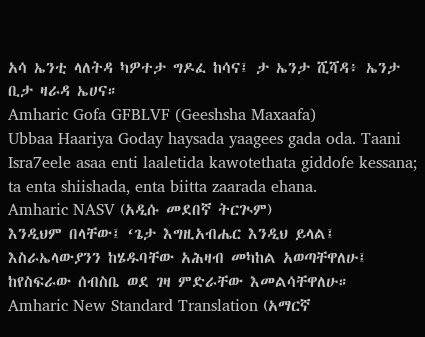አሳ ኤንቲ ላለትዳ ካዎተታ ግዶፈ ከሳና፤ ታ ኤንታ ሺሻዳ፥ ኤንታ ቢታ ዛራዳ ኤሀና።
Amharic Gofa GFBLVF (Geeshsha Maxaafa)
Ubbaa Haariya Goday haysada yaagees gada oda. Taani Isra7eele asaa enti laaletida kawotethata giddofe kessana; ta enta shiishada, enta biitta zaarada ehana.
Amharic NASV (አዲሱ መደበኛ ትርጒም)
እንዲህም በላቸው፤ ‘ጌታ እግዚአብሔር እንዲህ ይላል፤ እስራኤላውያንን ከሄዱባቸው አሕዛብ መካከል አወጣቸዋለሁ፤ ከየስፍራው ሰብስቤ ወደ ገዛ ምድራቸው እመልሳቸዋለሁ።
Amharic New Standard Translation (አማርኛ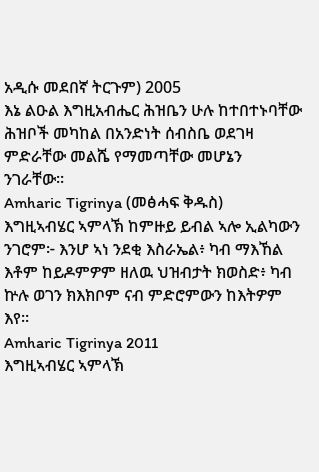አዲሱ መደበኛ ትርጉም) 2005
እኔ ልዑል እግዚአብሔር ሕዝቤን ሁሉ ከተበተኑባቸው ሕዝቦች መካከል በአንድነት ሰብስቤ ወደገዛ ምድራቸው መልሼ የማመጣቸው መሆኔን ንገራቸው።
Amharic Tigrinya (መፅሓፍ ቅዱስ)
እግዚኣብሄር ኣምላኽ ከምዙይ ይብል ኣሎ ኢልካውን ንገሮም፦ እንሆ ኣነ ንደቂ እስራኤል፥ ካብ ማእኸል እቶም ከይዶምዎም ዘለዉ ህዝብታት ክወስድ፥ ካብ ኵሉ ወገን ክእክቦም ናብ ምድሮምውን ከእትዎም እየ።
Amharic Tigrinya 2011
እግዚኣብሄር ኣምላኽ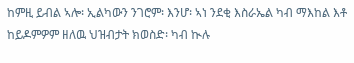ከምዚ ይብል ኣሎ፡ ኢልካውን ንገሮም፡ እንሆ፡ ኣነ ንደቂ እስራኤል ካብ ማእከል እቶ ከይዶምዎም ዘለዉ ህዝብታት ክወስድ፡ ካብ ኲሉ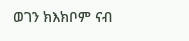ወገን ክእክቦም ናብ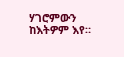ሃገሮምውን ከእትዎም እየ።